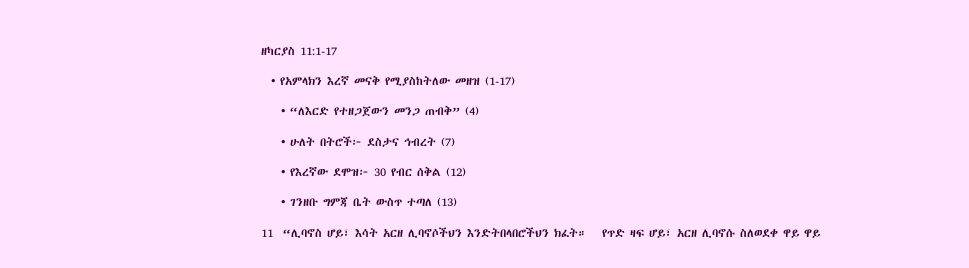ዘካርያስ 11:1-17

  • የአምላክን እረኛ መናቅ የሚያስከትለው መዘዝ (1-17)

    • “ለእርድ የተዘጋጀውን መንጋ ጠብቅ” (4)

    • ሁለት በትሮች፦ ደስታና ኅብረት (7)

    • የእረኛው ደሞዝ፦ 30 የብር ሰቅል (12)

    • ገንዘቡ ግምጃ ቤት ውስጥ ተጣለ (13)

11  “ሊባኖስ ሆይ፣ እሳት አርዘ ሊባኖሶችህን እንድትበላበሮችህን ክፈት።   የጥድ ዛፍ ሆይ፣ አርዘ ሊባኖሱ ስለወደቀ ዋይ ዋይ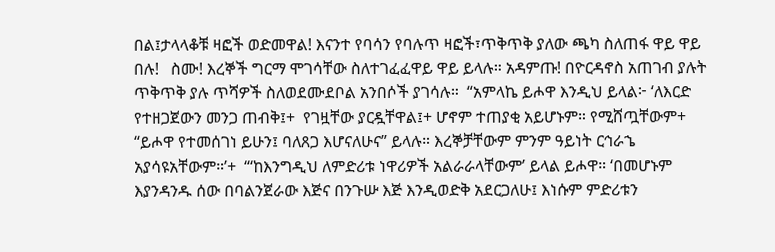በል፤ታላላቆቹ ዛፎች ወድመዋል! እናንተ የባሳን የባሉጥ ዛፎች፣ጥቅጥቅ ያለው ጫካ ስለጠፋ ዋይ ዋይ በሉ!   ስሙ! እረኞች ግርማ ሞገሳቸው ስለተገፈፈዋይ ዋይ ይላሉ። አዳምጡ! በዮርዳኖስ አጠገብ ያሉት ጥቅጥቅ ያሉ ጥሻዎች ስለወደሙደቦል አንበሶች ያገሳሉ።  “አምላኬ ይሖዋ እንዲህ ይላል፦ ‘ለእርድ የተዘጋጀውን መንጋ ጠብቅ፤+  የገዟቸው ያርዷቸዋል፤+ ሆኖም ተጠያቂ አይሆኑም። የሚሸጧቸውም+ “ይሖዋ የተመሰገነ ይሁን፤ ባለጸጋ እሆናለሁና” ይላሉ። እረኞቻቸውም ምንም ዓይነት ርኅራኄ አያሳዩአቸውም።’+  “‘ከእንግዲህ ለምድሪቱ ነዋሪዎች አልራራላቸውም’ ይላል ይሖዋ። ‘በመሆኑም እያንዳንዱ ሰው በባልንጀራው እጅና በንጉሡ እጅ እንዲወድቅ አደርጋለሁ፤ እነሱም ምድሪቱን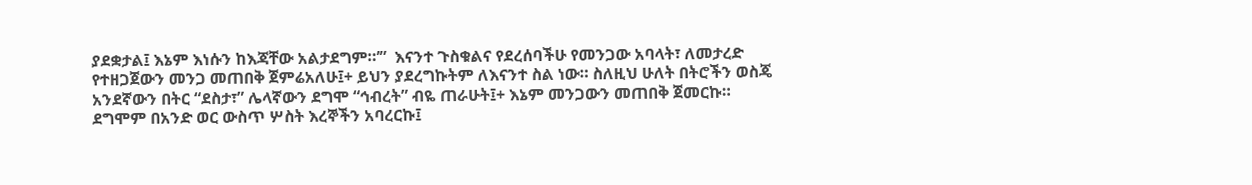ያደቋታል፤ እኔም እነሱን ከእጃቸው አልታደግም።’”  እናንተ ጉስቁልና የደረሰባችሁ የመንጋው አባላት፣ ለመታረድ የተዘጋጀውን መንጋ መጠበቅ ጀምሬአለሁ፤+ ይህን ያደረግኩትም ለእናንተ ስል ነው። ስለዚህ ሁለት በትሮችን ወስጄ አንደኛውን በትር “ደስታ፣” ሌላኛውን ደግሞ “ኅብረት” ብዬ ጠራሁት፤+ እኔም መንጋውን መጠበቅ ጀመርኩ።  ደግሞም በአንድ ወር ውስጥ ሦስት እረኞችን አባረርኩ፤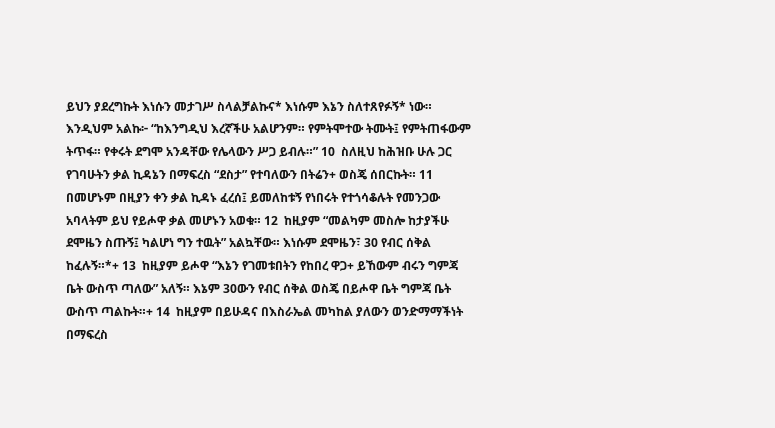ይህን ያደረግኩት እነሱን መታገሥ ስላልቻልኩና* እነሱም እኔን ስለተጸየፉኝ* ነው።  እንዲህም አልኩ፦ “ከእንግዲህ እረኛችሁ አልሆንም። የምትሞተው ትሙት፤ የምትጠፋውም ትጥፋ። የቀሩት ደግሞ አንዳቸው የሌላውን ሥጋ ይብሉ።” 10  ስለዚህ ከሕዝቡ ሁሉ ጋር የገባሁትን ቃል ኪዳኔን በማፍረስ “ደስታ” የተባለውን በትሬን+ ወስጄ ሰበርኩት። 11  በመሆኑም በዚያን ቀን ቃል ኪዳኑ ፈረሰ፤ ይመለከቱኝ የነበሩት የተጎሳቆሉት የመንጋው አባላትም ይህ የይሖዋ ቃል መሆኑን አወቁ። 12  ከዚያም “መልካም መስሎ ከታያችሁ ደሞዜን ስጡኝ፤ ካልሆነ ግን ተዉት” አልኳቸው። እነሱም ደሞዜን፣ 30 የብር ሰቅል ከፈሉኝ።*+ 13  ከዚያም ይሖዋ “እኔን የገመቱበትን የከበረ ዋጋ+ ይኸውም ብሩን ግምጃ ቤት ውስጥ ጣለው” አለኝ። እኔም 30ውን የብር ሰቅል ወስጄ በይሖዋ ቤት ግምጃ ቤት ውስጥ ጣልኩት።+ 14  ከዚያም በይሁዳና በእስራኤል መካከል ያለውን ወንድማማችነት በማፍረስ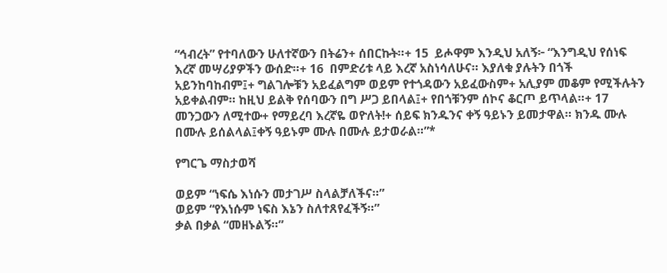“ኅብረት” የተባለውን ሁለተኛውን በትሬን+ ሰበርኩት።+ 15  ይሖዋም እንዲህ አለኝ፦ “እንግዲህ የሰነፍ እረኛ መሣሪያዎችን ውሰድ።+ 16  በምድሪቱ ላይ እረኛ አስነሳለሁና። እያለቁ ያሉትን በጎች አይንከባከብም፤+ ግልገሎቹን አይፈልግም ወይም የተጎዳውን አይፈውስም+ አሊያም መቆም የሚችሉትን አይቀልብም። ከዚህ ይልቅ የሰባውን በግ ሥጋ ይበላል፤+ የበጎቹንም ሰኮና ቆርጦ ይጥላል።+ 17  መንጋውን ለሚተው+ የማይረባ እረኛዬ ወዮለት!+ ሰይፍ ክንዱንና ቀኝ ዓይኑን ይመታዋል። ክንዱ ሙሉ በሙሉ ይሰልላል፤ቀኝ ዓይኑም ሙሉ በሙሉ ይታወራል።”*

የግርጌ ማስታወሻ

ወይም “ነፍሴ እነሱን መታገሥ ስላልቻለችና።”
ወይም “የእነሱም ነፍስ እኔን ስለተጸየፈችኝ።”
ቃል በቃል “መዘኑልኝ።”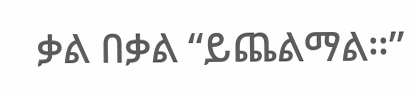ቃል በቃል “ይጨልማል።”